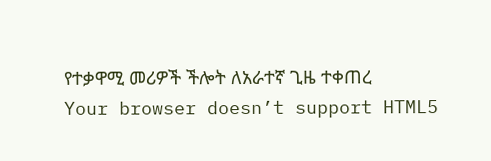የተቃዋሚ መሪዎች ችሎት ለአራተኛ ጊዜ ተቀጠረ
Your browser doesn’t support HTML5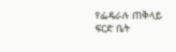የፌዴራሉ ጠቅላይ ፍርድ ቤት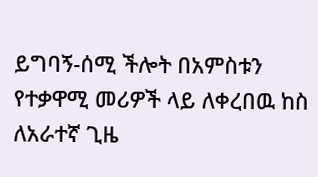ይግባኝ-ሰሚ ችሎት በአምስቱን የተቃዋሚ መሪዎች ላይ ለቀረበዉ ከስ ለአራተኛ ጊዜ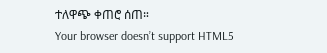ተለዋጭ ቀጠሮ ሰጠ።
Your browser doesn’t support HTML5